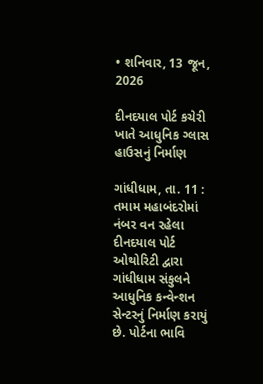• શનિવાર, 13 જૂન, 2026

દીનદયાલ પોર્ટ કચેરી ખાતે આધુનિક ગ્લાસ હાઉસનું નિર્માણ

ગાંધીધામ, તા. 11 : તમામ મહાબંદરોમાં નંબર વન રહેલા દીનદયાલ પોર્ટ ઓથોરિટી દ્વારા ગાંધીધામ સંકુલને આધુનિક કન્વેન્શન સેન્ટરનું નિર્માણ કરાયું છે. પોર્ટના ભાવિ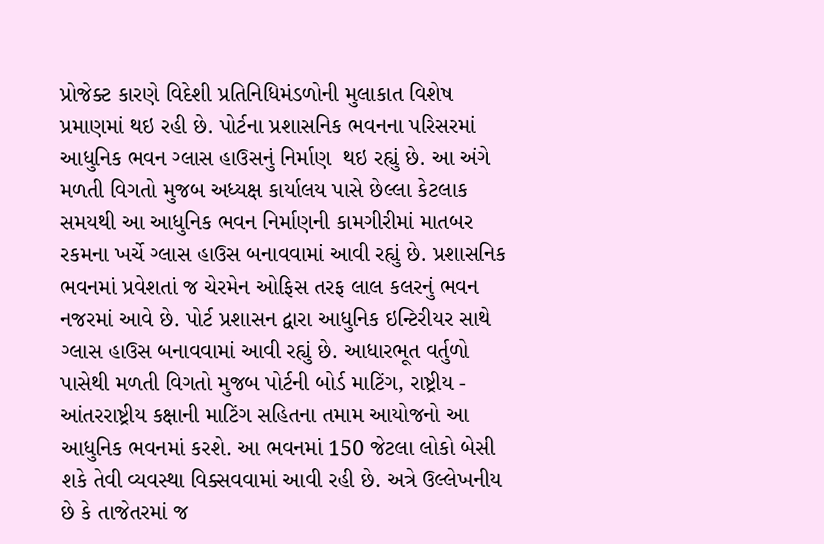પ્રોજેક્ટ કારણે વિદેશી પ્રતિનિધિમંડળોની મુલાકાત વિશેષ પ્રમાણમાં થઇ રહી છે. પોર્ટના પ્રશાસનિક ભવનના પરિસરમાં આધુનિક ભવન ગ્લાસ હાઉસનું નિર્માણ  થઇ રહ્યું છે. આ અંગે મળતી વિગતો મુજબ અધ્યક્ષ કાર્યાલય પાસે છેલ્લા કેટલાક સમયથી આ આધુનિક ભવન નિર્માણની કામગીરીમાં માતબર રકમના ખર્ચે ગ્લાસ હાઉસ બનાવવામાં આવી રહ્યું છે. પ્રશાસનિક ભવનમાં પ્રવેશતાં જ ચેરમેન ઓફિસ તરફ લાલ કલરનું ભવન નજરમાં આવે છે. પોર્ટ પ્રશાસન દ્વારા આધુનિક ઇન્ટિરીયર સાથે ગ્લાસ હાઉસ બનાવવામાં આવી રહ્યું છે. આધારભૂત વર્તુળો પાસેથી મળતી વિગતો મુજબ પોર્ટની બોર્ડ માટિંગ, રાષ્ટ્રીય - આંતરરાષ્ટ્રીય કક્ષાની માટિંગ સહિતના તમામ આયોજનો આ આધુનિક ભવનમાં કરશે. આ ભવનમાં 150 જેટલા લોકો બેસી શકે તેવી વ્યવસ્થા વિક્સવવામાં આવી રહી છે. અત્રે ઉલ્લેખનીય છે કે તાજેતરમાં જ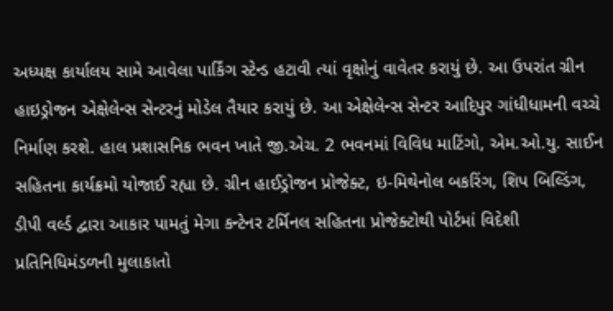અધ્યક્ષ કાર્યાલય સામે આવેલા પાર્કિંગ સ્ટેન્ડ હટાવી ત્યાં વૃક્ષોનું વાવેતર કરાયું છે. આ ઉપરાંત ગ્રીન હાઇડ્રોજન એક્ષેલેન્સ સેન્ટરનું મોડેલ તૈયાર કરાયું છે. આ એક્ષેલેન્સ સેન્ટર આદિપુર ગાંધીધામની વચ્ચે નિર્માણ કરશે. હાલ પ્રશાસનિક ભવન ખાતે જી.એચ. 2 ભવનમાં વિવિધ માટિંગો, એમ.ઓ.યુ. સાઈન સહિતના કાર્યક્રમો યોજાઈ રહ્યા છે. ગ્રીન હાઈડ્રોજન પ્રોજેક્ટ, ઇ-મિથેનોલ બકરિંગ, શિપ બિલ્ડિંગ, ડીપી વર્લ્ડ દ્વારા આકાર પામતું મેગા કન્ટેનર ટર્મિનલ સહિતના પ્રોજેક્ટોથી પોર્ટમાં વિદેશી પ્રતિનિધિમંડળની મુલાકાતો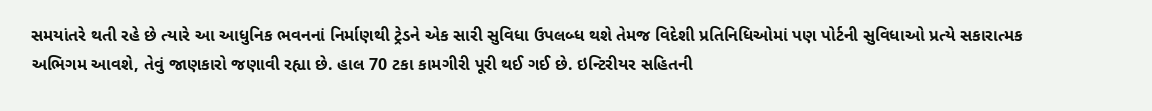સમયાંતરે થતી રહે છે ત્યારે આ આધુનિક ભવનનાં નિર્માણથી ટ્રેડને એક સારી સુવિધા ઉપલબ્ધ થશે તેમજ વિદેશી પ્રતિનિધિઓમાં પણ પોર્ટની સુવિધાઓ પ્રત્યે સકારાત્મક અભિગમ આવશે, તેવું જાણકારો જણાવી રહ્યા છે. હાલ 70 ટકા કામગીરી પૂરી થઈ ગઈ છે. ઇન્ટિરીયર સહિતની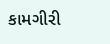કામગીરી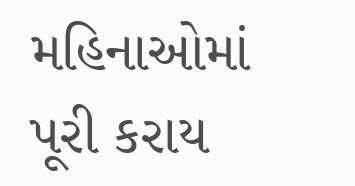મહિનાઓમાં પૂરી કરાય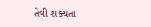તેવી શક્યતા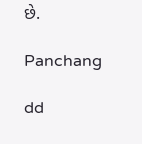છે.

Panchang

dd